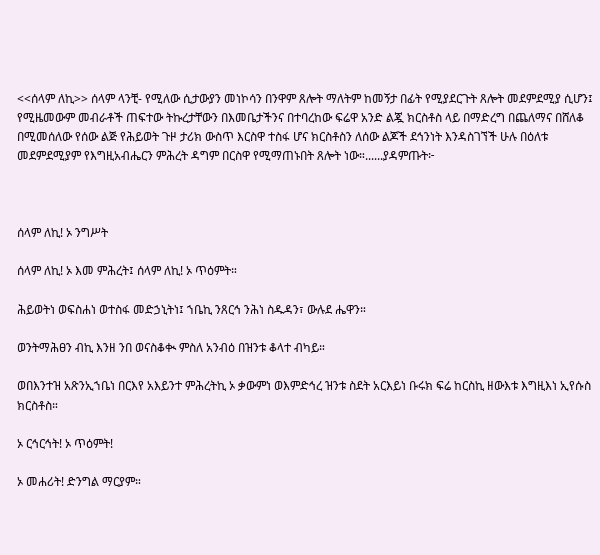<<ሰላም ለኪ>> ሰላም ላንቺ- የሚለው ሲታውያን መነኮሳን በንዋም ጸሎት ማለትም ከመኝታ በፊት የሚያደርጉት ጸሎት መደምደሚያ ሲሆን፤ የሚዜመውም መብራቶች ጠፍተው ትኩረታቸውን በእመቤታችንና በተባረከው ፍሬዋ አንድ ልጇ ክርስቶስ ላይ በማድረግ በጨለማና በሸለቆ በሚመሰለው የሰው ልጅ የሕይወት ጉዞ ታሪክ ውስጥ እርስዋ ተስፋ ሆና ክርስቶስን ለሰው ልጆች ደኅንነት እንዳስገኘች ሁሉ በዕለቱ መደምደሚያም የእግዚአብሔርን ምሕረት ዳግም በርስዋ የሚማጠኑበት ጸሎት ነው።......ያዳምጡት፦



ሰላም ለኪ! ኦ ንግሥት

ሰላም ለኪ! ኦ እመ ምሕረት፤ ሰላም ለኪ! ኦ ጥዕምት።

ሕይወትነ ወፍስሐነ ወተስፋ መድኃኒትነ፤ ኀቤኪ ንጸርኅ ንሕነ ስዱዳን፣ ውሉደ ሔዋን።

ወንትማሕፀን ብኪ እንዘ ንበ ወናስቆቊ ምስለ አንብዕ በዝንቱ ቆላተ ብካይ።

ወበእንተዝ አጽንኢኀቤነ በርእየ አእይንተ ምሕረትኪ ኦ ቃውምነ ወእምድኅረ ዝንቱ ስደት አርእይነ ቡሩክ ፍሬ ከርስኪ ዘውእቱ እግዚእነ ኢየሱስ ክርስቶስ።

ኦ ርኅርኅት! ኦ ጥዕምት!

ኦ መሐሪት! ድንግል ማርያም።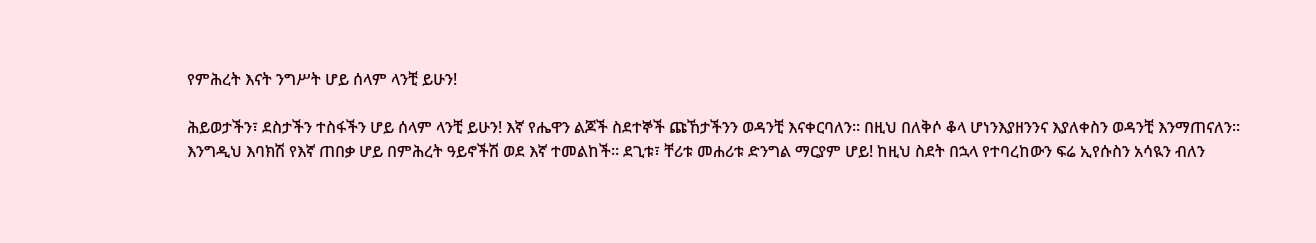የምሕረት እናት ንግሥት ሆይ ሰላም ላንቺ ይሁን!

ሕይወታችን፣ ደስታችን ተስፋችን ሆይ ሰላም ላንቺ ይሁን! እኛ የሔዋን ልጆች ስደተኞች ጩኸታችንን ወዳንቺ እናቀርባለን። በዚህ በለቅሶ ቆላ ሆነንእያዘንንና እያለቀስን ወዳንቺ እንማጠናለን።
እንግዲህ እባክሽ የእኛ ጠበቃ ሆይ በምሕረት ዓይኖችሽ ወደ እኛ ተመልከች። ደጊቱ፣ ቸሪቱ መሐሪቱ ድንግል ማርያም ሆይ! ከዚህ ስደት በኋላ የተባረከውን ፍሬ ኢየሱስን አሳዪን ብለን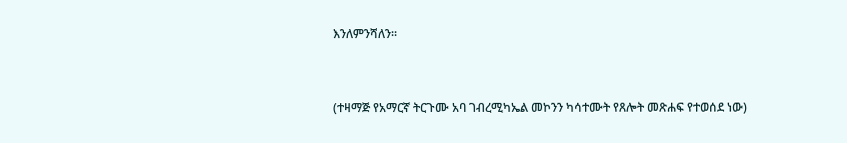እንለምንሻለን።


(ተዛማጅ የአማርኛ ትርጉሙ አባ ገብረሚካኤል መኮንን ካሳተሙት የጸሎት መጽሐፍ የተወሰደ ነው)